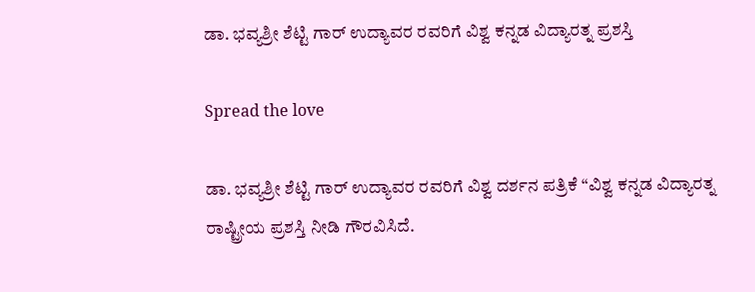ಡಾ. ಭವ್ಯಶ್ರೀ ಶೆಟ್ಟಿ ಗಾರ್ ಉದ್ಯಾವರ ರವರಿಗೆ ವಿಶ್ವ ಕನ್ನಡ ವಿದ್ಯಾರತ್ನ ಪ್ರಶಸ್ತಿ

Spread the love

ಡಾ. ಭವ್ಯಶ್ರೀ ಶೆಟ್ಟಿ ಗಾರ್ ಉದ್ಯಾವರ ರವರಿಗೆ ವಿಶ್ವ ದರ್ಶನ ಪತ್ರಿಕೆ “ವಿಶ್ವ ಕನ್ನಡ ವಿದ್ಯಾರತ್ನ ರಾಷ್ಟ್ರೀಯ ಪ್ರಶಸ್ತಿ ನೀಡಿ ಗೌರವಿಸಿದೆ.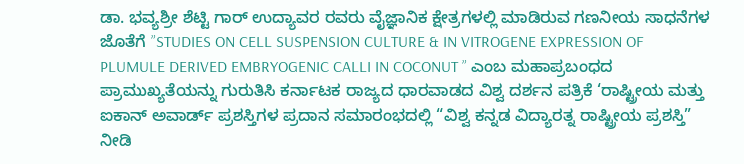ಡಾ. ಭವ್ಯಶ್ರೀ ಶೆಟ್ಟಿ ಗಾರ್ ಉದ್ಯಾವರ ರವರು ವೈಜ್ಞಾನಿಕ ಕ್ಷೇತ್ರಗಳಲ್ಲಿ ಮಾಡಿರುವ ಗಣನೀಯ ಸಾಧನೆಗಳ ಜೊತೆಗೆ ”STUDIES ON CELL SUSPENSION CULTURE & IN VITROGENE EXPRESSION OF PLUMULE DERIVED EMBRYOGENIC CALLI IN COCONUT ” ಎಂಬ ಮಹಾಪ್ರಬಂಧದ ಪ್ರಾಮುಖ್ಯತೆಯನ್ನು ಗುರುತಿಸಿ ಕರ್ನಾಟಕ ರಾಜ್ಯದ ಧಾರವಾಡದ ವಿಶ್ವ ದರ್ಶನ ಪತ್ರಿಕೆ ‘ರಾಷ್ಟ್ರೀಯ ಮತ್ತು ಐಕಾನ್ ಅವಾರ್ಡ್ ಪ್ರಶಸ್ತಿಗಳ ಪ್ರದಾನ ಸಮಾರಂಭದಲ್ಲಿ “ವಿಶ್ವ ಕನ್ನಡ ವಿದ್ಯಾರತ್ನ ರಾಷ್ಟ್ರೀಯ ಪ್ರಶಸ್ತಿ” ನೀಡಿ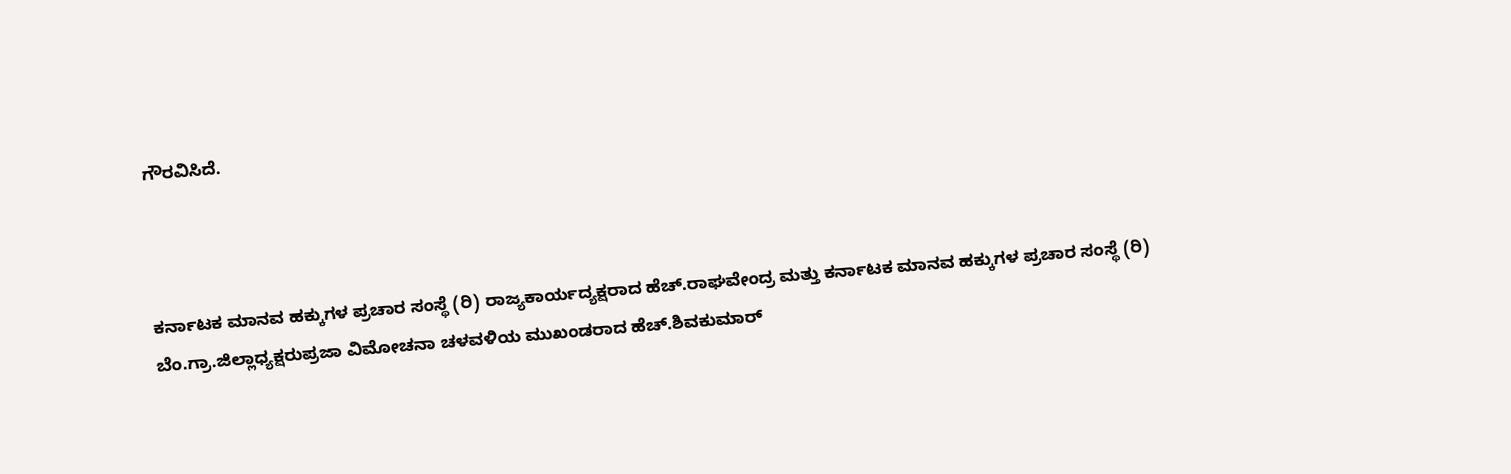ಗೌರವಿಸಿದೆ.



ಕರ್ನಾಟಕ ಮಾನವ ಹಕ್ಕುಗಳ ಪ್ರಚಾರ ಸಂಸ್ಥೆ (ರಿ) ರಾಜ್ಯಕಾರ್ಯದ್ಯಕ್ಷರಾದ ಹೆಚ್.ರಾಘವೇಂದ್ರ ಮತ್ತು ಕರ್ನಾಟಕ ಮಾನವ ಹಕ್ಕುಗಳ ಪ್ರಚಾರ ಸಂಸ್ಥೆ (ರಿ) ಬೆಂ.ಗ್ರಾ.ಜಿಲ್ಲಾಧ್ಯಕ್ಷರುಪ್ರಜಾ ವಿಮೋಚನಾ ಚಳವಳಿಯ ಮುಖಂಡರಾದ ಹೆಚ್.ಶಿವಕುಮಾರ್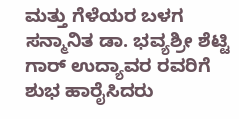ಮತ್ತು ಗೆಳೆಯರ ಬಳಗ ಸನ್ಮಾನಿತ ಡಾ. ಭವ್ಯಶ್ರೀ ಶೆಟ್ಟಿ ಗಾರ್ ಉದ್ಯಾವರ ರವರಿಗೆ ಶುಭ ಹಾರೈಸಿದರು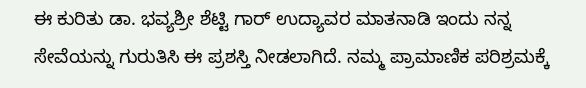ಈ ಕುರಿತು ಡಾ. ಭವ್ಯಶ್ರೀ ಶೆಟ್ಟಿ ಗಾರ್ ಉದ್ಯಾವರ ಮಾತನಾಡಿ ಇಂದು ನನ್ನ ಸೇವೆಯನ್ನು ಗುರುತಿಸಿ ಈ ಪ್ರಶಸ್ತಿ ನೀಡಲಾಗಿದೆ. ನಮ್ಮ ಪ್ರಾಮಾಣಿಕ ಪರಿಶ್ರಮಕ್ಕೆ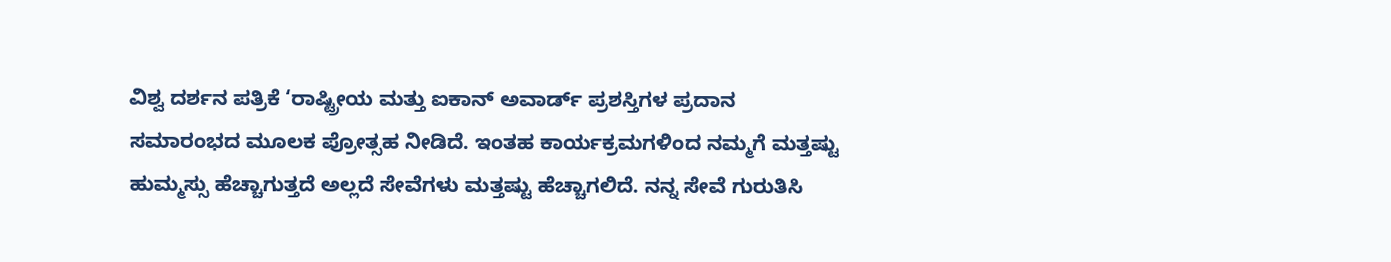ವಿಶ್ವ ದರ್ಶನ ಪತ್ರಿಕೆ ‘ರಾಷ್ಟ್ರೀಯ ಮತ್ತು ಐಕಾನ್ ಅವಾರ್ಡ್ ಪ್ರಶಸ್ತಿಗಳ ಪ್ರದಾನ ಸಮಾರಂಭದ ಮೂಲಕ ಪ್ರೋತ್ಸಹ ನೀಡಿದೆ. ಇಂತಹ ಕಾರ್ಯಕ್ರಮಗಳಿಂದ ನಮ್ಮಗೆ ಮತ್ತಷ್ಟು ಹುಮ್ಮಸ್ಸು ಹೆಚ್ಚಾಗುತ್ತದೆ ಅಲ್ಲದೆ ಸೇವೆಗಳು ಮತ್ತಷ್ಟು ಹೆಚ್ಚಾಗಲಿದೆ. ನನ್ನ ಸೇವೆ ಗುರುತಿಸಿ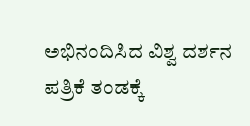ಅಭಿನಂದಿಸಿದ ವಿಶ್ವ ದರ್ಶನ ಪತ್ರಿಕೆ ತಂಡಕ್ಕೆ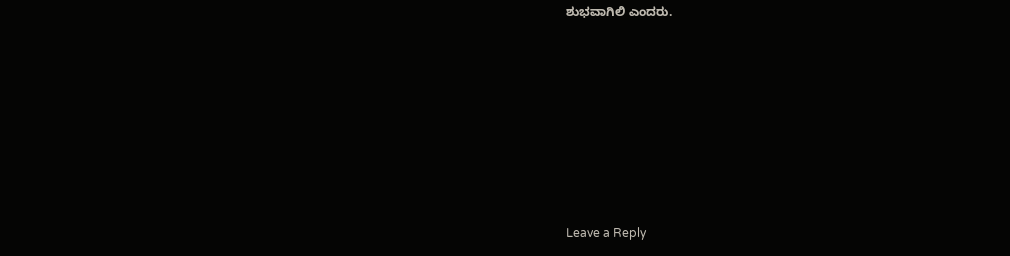ಶುಭವಾಗಿಲಿ ಎಂದರು.









Leave a Reply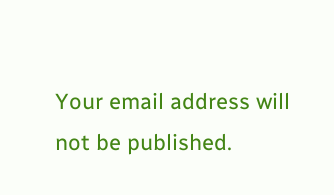Your email address will not be published.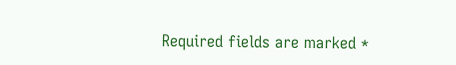Required fields are marked *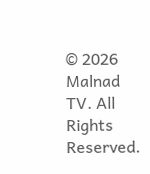© 2026 Malnad TV. All Rights Reserved.